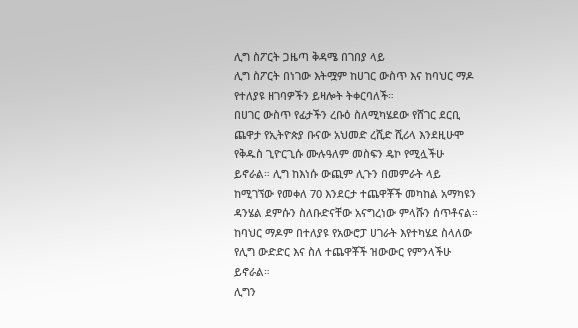ሊግ ስፖርት ጋዜጣ ቅዳሜ በገበያ ላይ
ሊግ ስፖርት በነገው እትሟም ከሀገር ውስጥ እና ከባህር ማዶ የተለያዩ ዘገባዎችን ይዛሎት ትቀርባለች።
በሀገር ውስጥ የፊታችን ረቡዕ ስለሚካሄደው የሸገር ደርቢ ጨዋታ የኢትዮጵያ ቡናው አህመድ ረሺድ ሺሪላ እንደዚሁሞ የቅዱስ ጊዮርጊሱ ሙሉዓለም መስፍን ዴኮ የሚሏችሁ ይኖራል። ሊግ ከእነሱ ውጪም ሊጉን በመምራት ላይ ከሚገኘው የመቀለ 70 እንደርታ ተጨዋቾች መካከል አማካዩን ዳንሄል ደምሱን ስለቡድናቸው አናግረነው ምላሹን ሰጥቶናል።
ከባህር ማዶም በተለያዩ የአውሮፓ ሀገራት እየተካሄደ ስላለው የሊግ ውድድር እና ስለ ተጨዋቾች ዝውውር የምንላችሁ ይኖራል።
ሊግን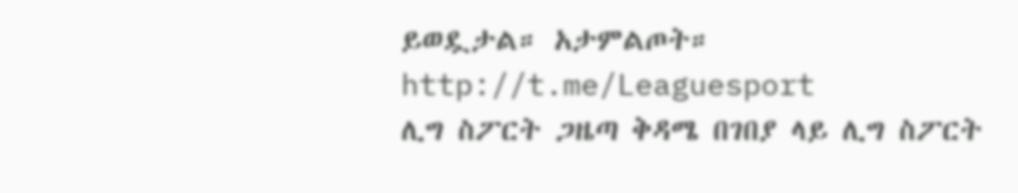ይወዷታል። አታምልጦት።
http://t.me/Leaguesport
ሊግ ስፖርት ጋዜጣ ቅዳሜ በገበያ ላይ ሊግ ስፖርት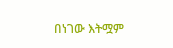በነገው እትሟም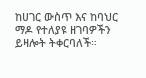ከሀገር ውስጥ እና ከባህር ማዶ የተለያዩ ዘገባዎችን ይዛሎት ትቀርባለች።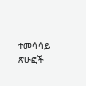ተመሳሳይ ጽሁፎች